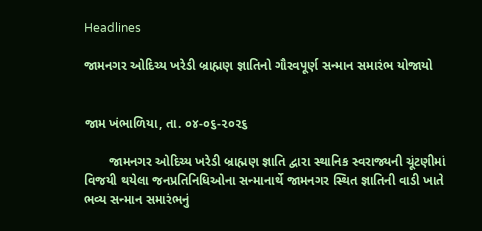Headlines

જામનગર ઓદિચ્ય ખરેડી બ્રાહ્મણ જ્ઞાતિનો ગૌરવપૂર્ણ સન્માન સમારંભ યોજાયો


જામ ખંભાળિયા, તા. ૦૪-૦૬-૨૦૨૬

       જામનગર ઓદિચ્ય ખરેડી બ્રાહ્મણ જ્ઞાતિ દ્વારા સ્થાનિક સ્વરાજ્યની ચૂંટણીમાં વિજયી થયેલા જનપ્રતિનિધિઓના સન્માનાર્થે જામનગર સ્થિત જ્ઞાતિની વાડી ખાતે ભવ્ય સન્માન સમારંભનું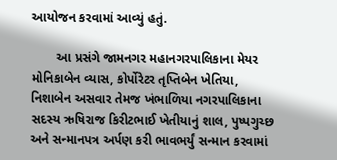આયોજન કરવામાં આવ્યું હતું.

       આ પ્રસંગે જામનગર મહાનગરપાલિકાના મેયર મોનિકાબેન વ્યાસ, કોર્પોરેટર તૃપ્તિબેન ખેતિયા, નિશાબેન અસવાર તેમજ ખંભાળિયા નગરપાલિકાના સદસ્ય ઋષિરાજ કિરીટભાઈ ખેતીયાનું શાલ, પુષ્પગુચ્છ અને સન્માનપત્ર અર્પણ કરી ભાવભર્યું સન્માન કરવામાં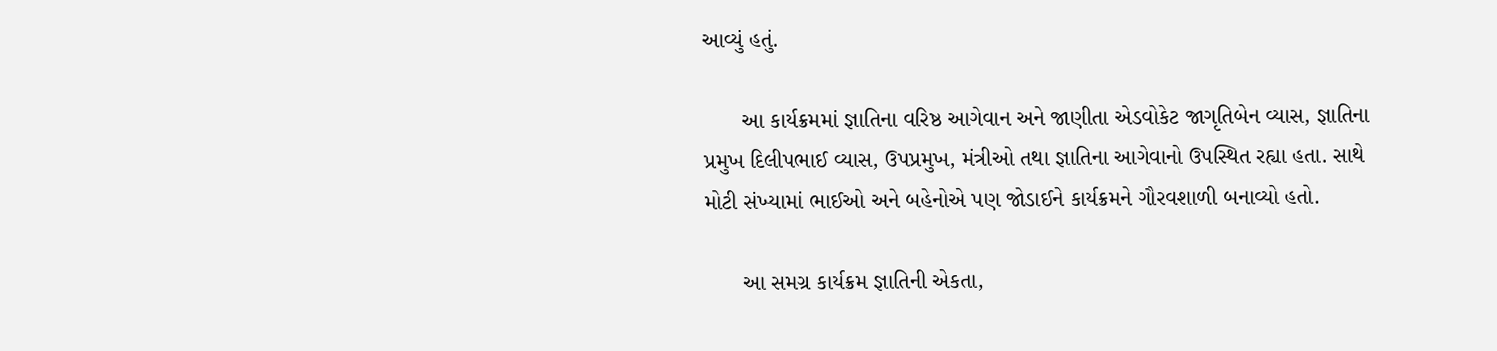આવ્યું હતું.

      આ કાર્યક્રમમાં જ્ઞાતિના વરિષ્ઠ આગેવાન અને જાણીતા એડવોકેટ જાગૃતિબેન વ્યાસ, જ્ઞાતિના પ્રમુખ દિલીપભાઈ વ્યાસ, ઉપપ્રમુખ, મંત્રીઓ તથા જ્ઞાતિના આગેવાનો ઉપસ્થિત રહ્યા હતા. સાથે મોટી સંખ્યામાં ભાઈઓ અને બહેનોએ પણ જોડાઈને કાર્યક્રમને ગૌરવશાળી બનાવ્યો હતો.

      આ સમગ્ર કાર્યક્રમ જ્ઞાતિની એકતા,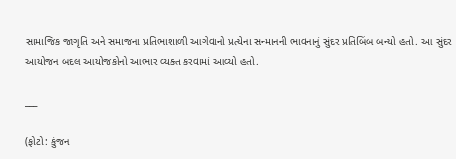સામાજિક જાગૃતિ અને સમાજના પ્રતિભાશાળી આગેવાનો પ્રત્યેના સન્માનની ભાવનાનું સુંદર પ્રતિબિંબ બન્યો હતો. આ સુંદર આયોજન બદલ આયોજકોનો આભાર વ્યક્ત કરવામાં આવ્યો હતો.

___

(ફોટો: કુંજન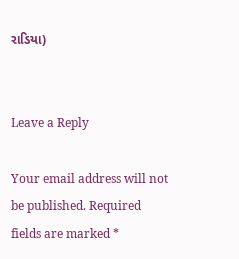રાડિયા)


Leave a Reply

Your email address will not be published. Required fields are marked *